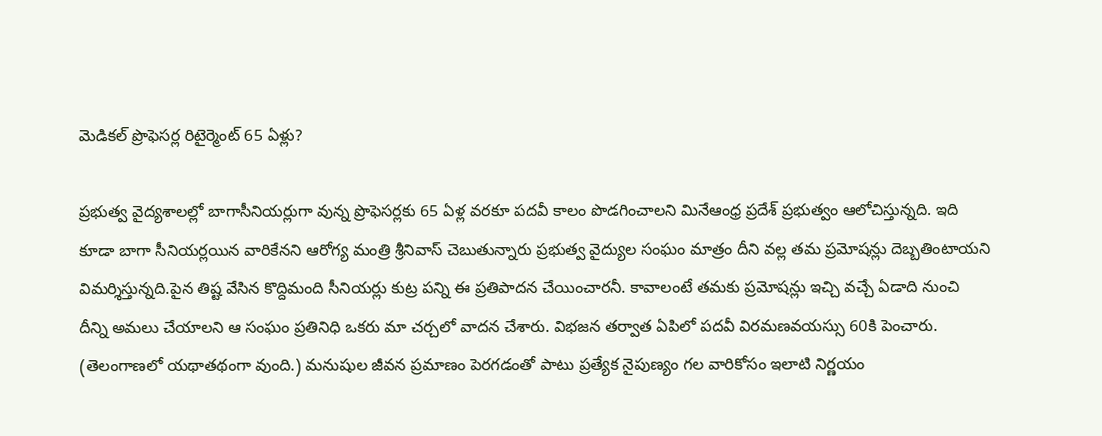మెడికల్ ప్రొఫెసర్ల రిటైర్మెంట్ 65 ఏళ్లు?

ప్రభుత్వ వైద్యశాలల్లో బాగాసీనియర్లుగా వున్న ప్రొఫెసర్లకు 65 ఏళ్ల వరకూ పదవీ కాలం పొడగించాలని మినేఆంధ్ర ప్రదేశ్ ప్రభుత్వం ఆలోచిస్తున్నది. ఇది కూడా బాగా సీనియర్లయిన వారికేనని ఆరోగ్య మంత్రి శ్రీనివాస్ చెబుతున్నారు ప్రభుత్వ వైద్యుల సంఘం మాత్రం దీని వల్ల తమ ప్రమోషన్లు దెబ్బతింటాయని విమర్శిస్తున్నది.పైన తిష్ట వేసిన కొద్దిమంది సీనియర్లు కుట్ర పన్ని ఈ ప్రతిపాదన చేయించారనీ. కావాలంటే తమకు ప్రమోషన్లు ఇచ్చి వచ్చే ఏడాది నుంచి దీన్ని అమలు చేయాలని ఆ సంఘం ప్రతినిధి ఒకరు మా చర్చలో వాదన చేశారు. విభజన తర్వాత ఏపిలో పదవీ విరమణవయస్సు 60కి పెంచారు. (తెలంగాణలో యథాతథంగా వుంది.) మనుషుల జీవన ప్రమాణం పెరగడంతో పాటు ప్రత్యేక నైపుణ్యం గల వారికోసం ఇలాటి నిర్ణయం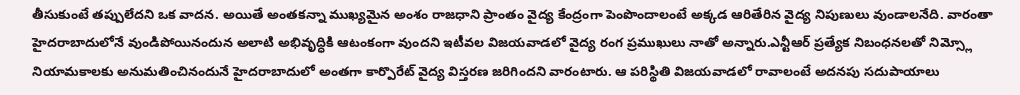తీసుకుంటే తప్పులేదని ఒక వాదన. అయితే అంతకన్నా ముఖ్యమైన అంశం రాజధాని ప్రాంతం వైద్య కేంద్రంగా పెంపొందాలంటే అక్కడ ఆరితేరిన వైద్య నిపుణులు వుండాలనేది. వారంతా హైదరాబాదులోనే వుండిపోయినందున అలాటి అభివృద్ధికి ఆటంకంగా వుందని ఇటీవల విజయవాడలో వైద్య రంగ ప్రముఖులు నాతో అన్నారు.ఎన్టీఆర్ ప్రత్యేక నిబంధనలతో నిమ్స్లో నియామకాలకు అనుమతించినందునే హైదరాబాదులో అంతగా కార్పొరేట్ వైద్య విస్తరణ జరిగిందని వారంటారు. ఆ పరిస్థితి విజయవాడలో రావాలంటే అదనపు సదుపాయాలు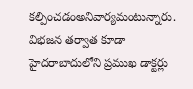కల్పించడంఅనివార్యమంటున్నారు. విభజన తర్వాత కూడా హైదరాబాదులోని ప్రముఖ డాక్టర్లు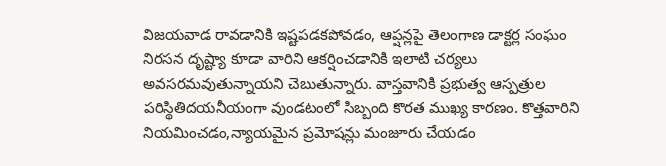విజయవాడ రావడానికి ఇష్టపడకపోవడం, ఆప్షన్లపై తెలంగాణ డాక్టర్ల సంఘం నిరసన దృష్ట్యా కూడా వారిని ఆకర్షించడానికి ఇలాటి చర్యలు అవసరమవుతున్నాయని చెబుతున్నారు. వాస్తవానికి ప్రభుత్వ ఆస్పత్రుల పరిస్థితిదయనీయంగా వుండటంలో సిబ్బంది కొరత ముఖ్య కారణం. కొత్తవారిని నియమించడం,న్యాయమైన ప్రమోషన్లు మంజూరు చేయడం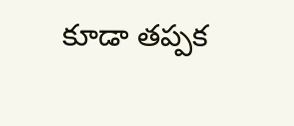కూడా తప్పక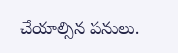చేయాల్సిన పనులు.